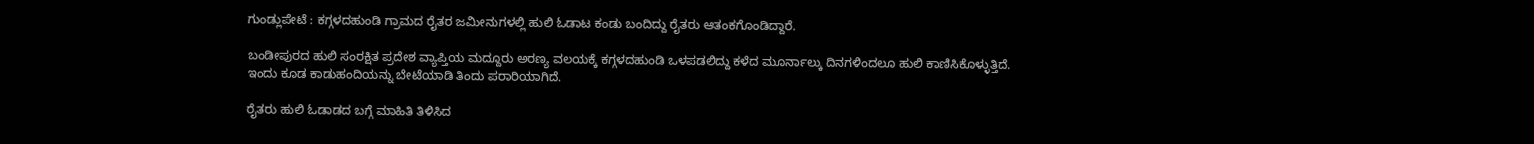ಗುಂಡ್ಲುಪೇಟೆ : ಕಗ್ಗಳದಹುಂಡಿ ಗ್ರಾಮದ ರೈತರ ಜಮೀನುಗಳಲ್ಲಿ ಹುಲಿ ಓಡಾಟ ಕಂಡು ಬಂದಿದ್ದು ರೈತರು ಆತಂಕಗೊಂಡಿದ್ದಾರೆ.

ಬಂಡೀಪುರದ ಹುಲಿ ಸಂರಕ್ಷಿತ ಪ್ರದೇಶ ವ್ಯಾಪ್ತಿಯ ಮದ್ದೂರು ಅರಣ್ಯ ವಲಯಕ್ಕೆ ಕಗ್ಗಳದಹುಂಡಿ ಒಳಪಡಲಿದ್ದು ಕಳೆದ ಮೂರ್ನಾಲ್ಕು ದಿನಗಳಿಂದಲೂ ಹುಲಿ ಕಾಣಿಸಿಕೊಳ್ಳುತ್ತಿದೆ. ಇಂದು ಕೂಡ ಕಾಡುಹಂದಿಯನ್ನು ಬೇಟೆಯಾಡಿ ತಿಂದು ಪರಾರಿಯಾಗಿದೆ.

ರೈತರು ಹುಲಿ ಓಡಾಡದ ಬಗ್ಗೆ ಮಾಹಿತಿ ತಿಳಿಸಿದ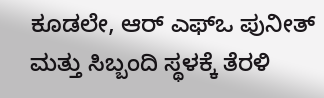ಕೂಡಲೇ, ಆರ್ ಎಫ್ಒ ಪುನೀತ್ ಮತ್ತು ಸಿಬ್ಬಂದಿ ಸ್ಥಳಕ್ಕೆ ತೆರಳಿ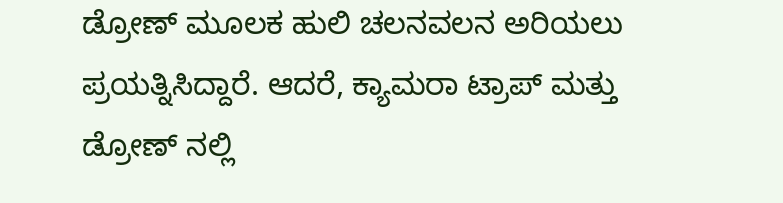ಡ್ರೋಣ್ ಮೂಲಕ ಹುಲಿ ಚಲನವಲನ ಅರಿಯಲು ಪ್ರಯತ್ನಿಸಿದ್ದಾರೆ. ಆದರೆ, ಕ್ಯಾಮರಾ ಟ್ರಾಪ್ ಮತ್ತು ಡ್ರೋಣ್ ನಲ್ಲಿ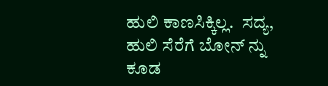ಹುಲಿ ಕಾಣಸಿಕ್ಕಿಲ್ಲ.  ಸದ್ಯ, ಹುಲಿ ಸೆರೆಗೆ ಬೋನ್ ನ್ನು ಕೂಡ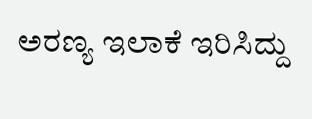ಅರಣ್ಯ ಇಲಾಕೆ ಇರಿಸಿದ್ದು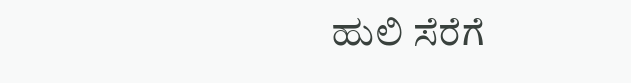ಹುಲಿ ಸೆರೆಗೆ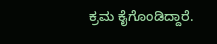ಕ್ರಮ ಕೈಗೊಂಡಿದ್ದಾರೆ.